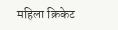महिला क्रिकेट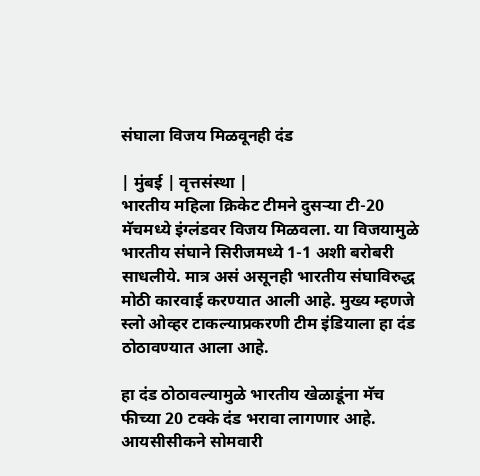संघाला विजय मिळवूनही दंड

| मुंबई | वृत्तसंस्था |
भारतीय महिला क्रिकेट टीमने दुसर्‍या टी-20 मॅचमध्ये इंग्लंडवर विजय मिळवला. या विजयामुळे भारतीय संघाने सिरीजमध्ये 1-1 अशी बरोबरी साधलीये. मात्र असं असूनही भारतीय संघाविरुद्ध मोठी कारवाई करण्यात आली आहे. मुख्य म्हणजे स्लो ओव्हर टाकल्याप्रकरणी टीम इंडियाला हा दंड ठोठावण्यात आला आहे.

हा दंड ठोठावल्यामुळे भारतीय खेळाडूंना मॅच फीच्या 20 टक्के दंड भरावा लागणार आहे. आयसीसीकने सोमवारी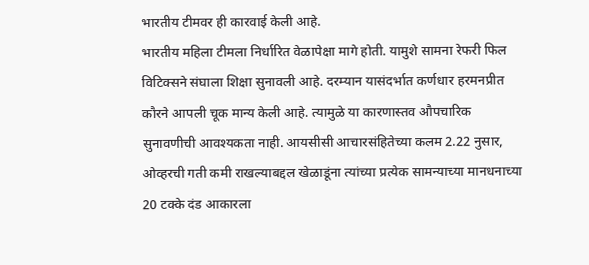भारतीय टीमवर ही कारवाई केली आहे.
भारतीय महिला टीमला निर्धारित वेळापेक्षा मागे होती. यामुशे सामना रेफरी फिल विटिक्सने संघाला शिक्षा सुनावली आहे. दरम्यान यासंदर्भात कर्णधार हरमनप्रीत कौरने आपली चूक मान्य केली आहे. त्यामुळे या कारणास्तव औपचारिक सुनावणीची आवश्यकता नाही. आयसीसी आचारसंहितेच्या कलम 2.22 नुसार, ओव्हरची गती कमी राखल्याबद्दल खेळाडूंना त्यांच्या प्रत्येक सामन्याच्या मानधनाच्या 20 टक्के दंड आकारला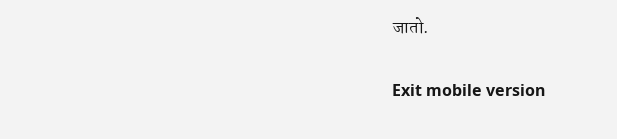जातो.

Exit mobile version